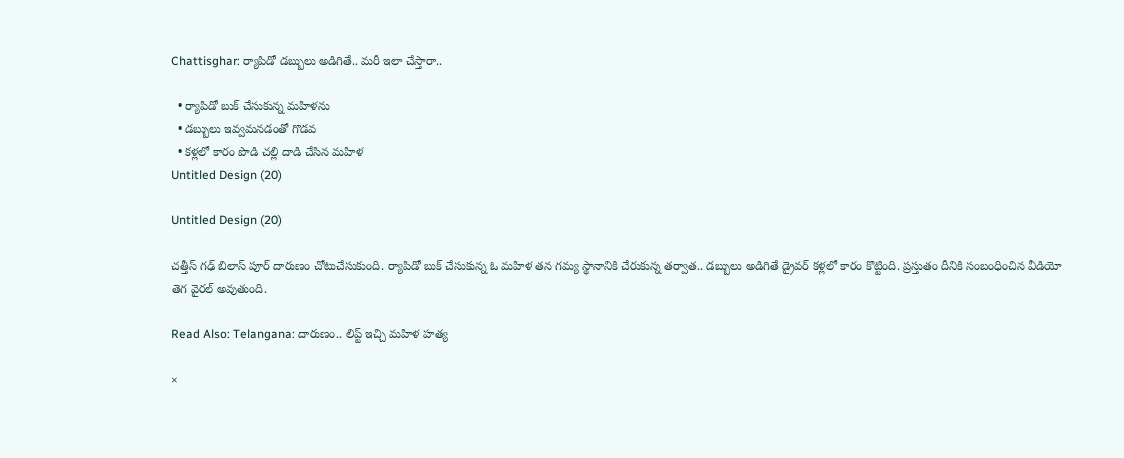Chattisghar: ర్యాపిడో డబ్బులు అడిగితే.. మరీ ఇలా చేస్తారా..

  • ర్యాపిడో బుక్ చేసుకున్న మహిళను
  • డబ్బులు ఇవ్వమనడంతో గొడవ
  • కళ్లలో కారం పొడి చల్లి దాడి చేసిన మహిళ
Untitled Design (20)

Untitled Design (20)

చత్తీస్ గఢ్ బిలాస్ పూర్ దారుణం చోటుచేసుకుంది. ర్యాపిడో బుక్ చేసుకున్న ఓ మహిళ తన గమ్య స్థానానికి చేరుకున్న తర్వాత.. డబ్బులు అడిగితే డ్రైవర్ కళ్లలో కారం కొట్టింది. ప్రస్తుతం దీనికి సంబంధించిన వీడియో తెగ వైరల్ అవుతుంది.

Read Also: Telangana: దారుణం.. లిప్ట్ ఇచ్చి మహిళ హత్య

×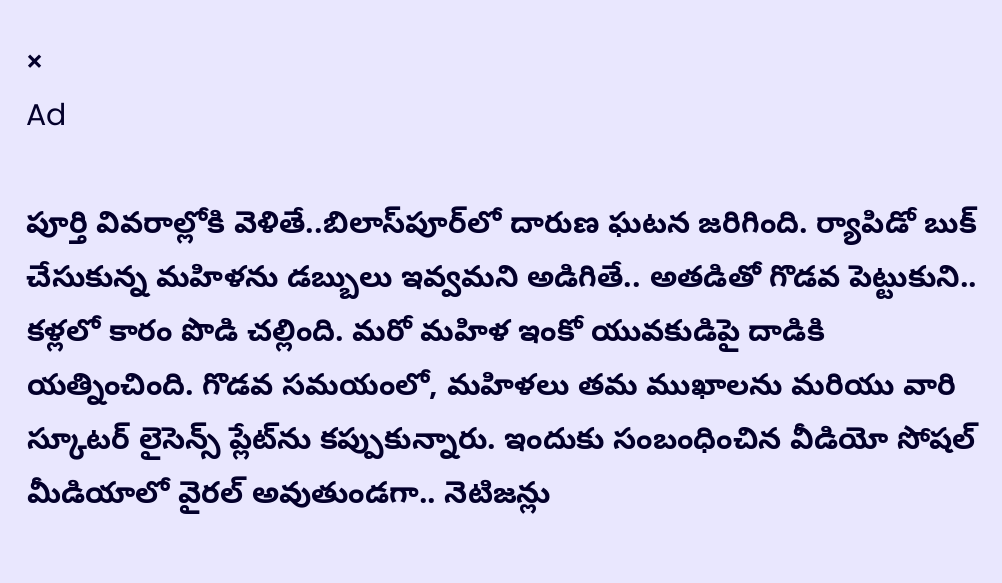×
Ad

పూర్తి వివరాల్లోకి వెళితే..బిలాస్‌పూర్‌లో దారుణ ఘటన జరిగింది. ర్యాపిడో బుక్ చేసుకున్న మహిళను డబ్బులు ఇవ్వమని అడిగితే.. అతడితో గొడవ పెట్టుకుని.. కళ్లలో కారం పొడి చల్లింది. మరో మహిళ ఇంకో యువకుడిపై దాడికి యత్నించింది. గొడవ సమయంలో, మహిళలు తమ ముఖాలను మరియు వారి స్కూటర్ లైసెన్స్ ప్లేట్‌ను కప్పుకున్నారు. ఇందుకు సంబంధించిన వీడియో సోషల్ మీడియాలో వైరల్ అవుతుండగా.. నెటిజన్లు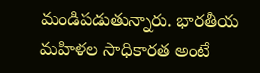మండిపడుతున్నారు. భారతీయ మహిళల సాధికారత అంటే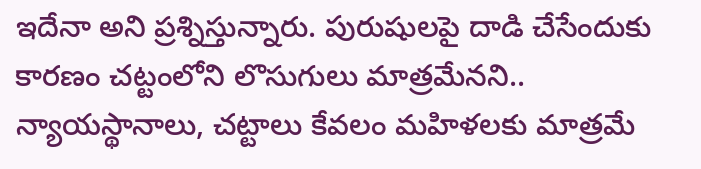ఇదేనా అని ప్రశ్నిస్తున్నారు. పురుషులపై దాడి చేసేందుకు కారణం చట్టంలోని లొసుగులు మాత్రమేనని.. న్యాయస్థానాలు, చట్టాలు కేవలం మహిళలకు మాత్రమే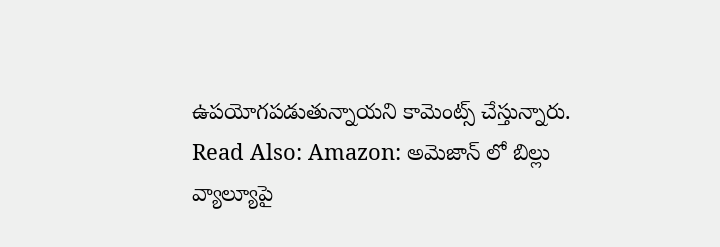ఉపయోగపడుతున్నాయని కామెంట్స్ చేస్తున్నారు.
Read Also: Amazon: అమెజాన్ లో బిల్లు వ్యాల్యూపై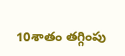10శాతం తగ్గింపు